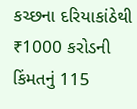કચ્છના દરિયાકાંઠેથી ₹1000 કરોડની કિંમતનું 115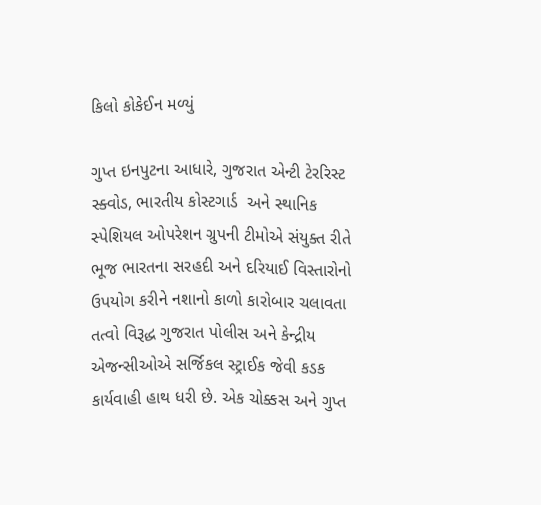કિલો કોકેઈન મળ્યું

ગુપ્ત ઇનપુટના આધારે, ગુજરાત એન્ટી ટેરરિસ્ટ સ્ક્વોડ, ભારતીય કોસ્ટગાર્ડ  અને સ્થાનિક સ્પેશિયલ ઓપરેશન ગ્રુપની ટીમોએ સંયુક્ત રીતે ભૂજ ભારતના સરહદી અને દરિયાઈ વિસ્તારોનો ઉપયોગ કરીને નશાનો કાળો કારોબાર ચલાવતા તત્વો વિરૂદ્ધ ગુજરાત પોલીસ અને કેન્દ્રીય એજન્સીઓએ સર્જિકલ સ્ટ્રાઈક જેવી કડક કાર્યવાહી હાથ ધરી છે. એક ચોક્કસ અને ગુપ્ત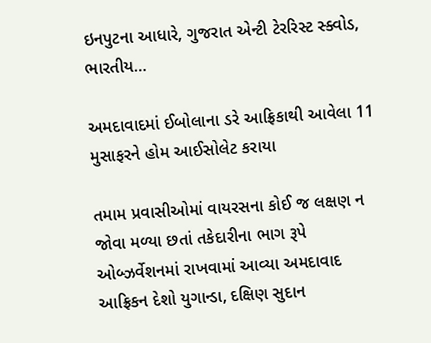ઇનપુટના આધારે, ગુજરાત એન્ટી ટેરરિસ્ટ સ્ક્વોડ, ભારતીય…

અમદાવાદમાં ઈબોલાના ડરે આફ્રિકાથી આવેલા 11 મુસાફરને હોમ આઈસોલેટ કરાયા

તમામ પ્રવાસીઓમાં વાયરસના કોઈ જ લક્ષણ ન જોવા મળ્યા છતાં તકેદારીના ભાગ રૂપે ઓબ્ઝર્વેશનમાં રાખવામાં આવ્યા અમદાવાદ આફ્રિકન દેશો યુગાન્ડા, દક્ષિણ સુદાન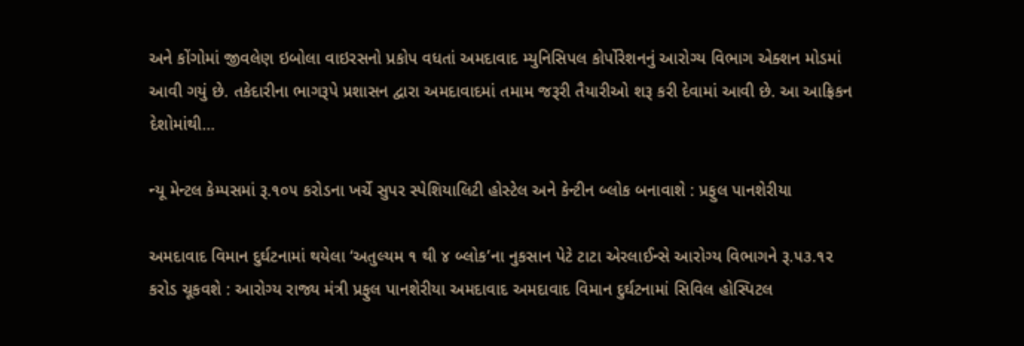અને કોંગોમાં જીવલેણ ઇબોલા વાઇરસનો પ્રકોપ વધતાં અમદાવાદ મ્યુનિસિપલ કોર્પોરેશનનું આરોગ્ય વિભાગ એક્શન મોડમાં આવી ગયું છે. તકેદારીના ભાગરૂપે પ્રશાસન દ્વારા અમદાવાદમાં તમામ જરૂરી તૈયારીઓ શરૂ કરી દેવામાં આવી છે. આ આફ્રિકન દેશોમાંથી…

ન્યૂ મેન્ટલ કેમ્પસમાં રૂ.૧૦૫ કરોડના ખર્ચે સુપર સ્પેશિયાલિટી હોસ્ટેલ અને કેન્ટીન બ્લોક બનાવાશે : પ્રફુલ પાનશેરીયા

અમદાવાદ વિમાન દુર્ઘટનામાં થયેલા ‘અતુલ્યમ ૧ થી ૪ બ્લોક’ના નુકસાન પેટે ટાટા એરલાઈન્સે આરોગ્ય વિભાગને રૂ.૫૩.૧૨ કરોડ ચૂકવશે : આરોગ્ય રાજ્ય મંત્રી પ્રફુલ પાનશેરીયા અમદાવાદ અમદાવાદ વિમાન દુર્ઘટનામાં સિવિલ હોસ્પિટલ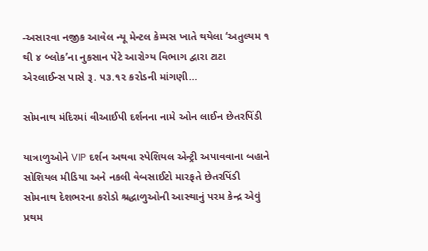-અસારવા નજીક આવેલ ન્યૂ મેન્ટલ કેમ્પસ ખાતે થયેલા ‘અતુલ્યમ ૧ થી ૪ બ્લોક’ના નુકસાન પેટે આરોગ્ય વિભાગ દ્વારા ટાટા એરલાઈન્સ પાસે રૂ. ૫૩.૧૨ કરોડની માંગણી…

સોમનાથ મંદિરમાં વીઆઈપી દર્શનના નામે ઓન લાઈન છેતરપિંડી

યાત્રાળુઓને VIP દર્શન અથવા સ્પેશિયલ એન્ટ્રી અપાવવાના બહાને સોશિયલ મીડિયા અને નકલી વેબસાઈટો મારફતે છેતરપિંડી સોમનાથ દેશભરના કરોડો શ્રદ્ધાળુઓની આસ્થાનું પરમ કેન્દ્ર એવું પ્રથમ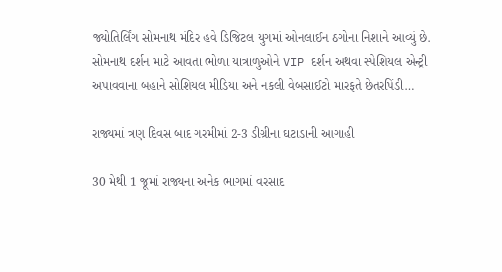જ્યોતિર્લિંગ સોમનાથ મંદિર હવે ડિજિટલ યુગમાં ઓનલાઈન ઠગોના નિશાને આવ્યું છે. સોમનાથ દર્શન માટે આવતા ભોળા યાત્રાળુઓને VIP દર્શન અથવા સ્પેશિયલ એન્ટ્રી અપાવવાના બહાને સોશિયલ મીડિયા અને નકલી વેબસાઈટો મારફતે છેતરપિંડી…

રાજ્યમાં ત્રણ દિવસ બાદ ગરમીમાં 2-3 ડીગ્રીના ઘટાડાની આગાહી

30 મેથી 1 જૂમાં રાજ્યના અનેક ભાગમાં વરસાદ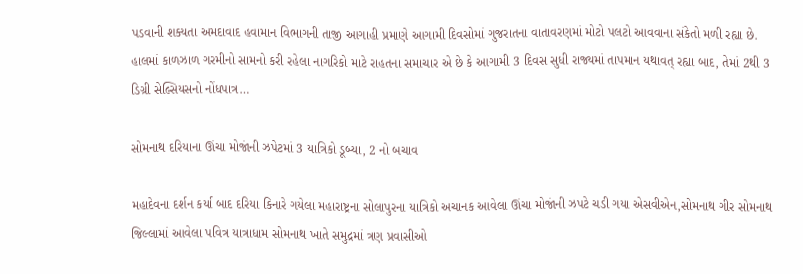પડવાની શક્યતા અમદાવાદ હવામાન વિભાગની તાજી આગાહી પ્રમાણે આગામી દિવસોમાં ગુજરાતના વાતાવરણમાં મોટો પલટો આવવાના સંકેતો મળી રહ્યા છે. હાલમાં કાળઝાળ ગરમીનો સામનો કરી રહેલા નાગરિકો માટે રાહતના સમાચાર એ છે કે આગામી 3 દિવસ સુધી રાજ્યમાં તાપમાન યથાવત્ રહ્યા બાદ, તેમાં 2થી 3 ડિગ્રી સેલ્સિયસનો નોંધપાત્ર…

સોમનાથ દરિયાના ઊંચા મોજાંની ઝપેટમાં 3 યાત્રિકો ડૂબ્યા, 2 નો બચાવ

મહાદેવના દર્શન કર્યા બાદ દરિયા કિનારે ગયેલા મહારાષ્ટ્રના સોલાપુરના યાત્રિકો અચાનક આવેલા ઊંચા મોજાંની ઝપટે ચડી ગયા એસવીએન,સોમનાથ ગીર સોમનાથ જિલ્લામાં આવેલા પવિત્ર યાત્રાધામ સોમનાથ ખાતે સમુદ્રમાં ત્રણ પ્રવાસીઓ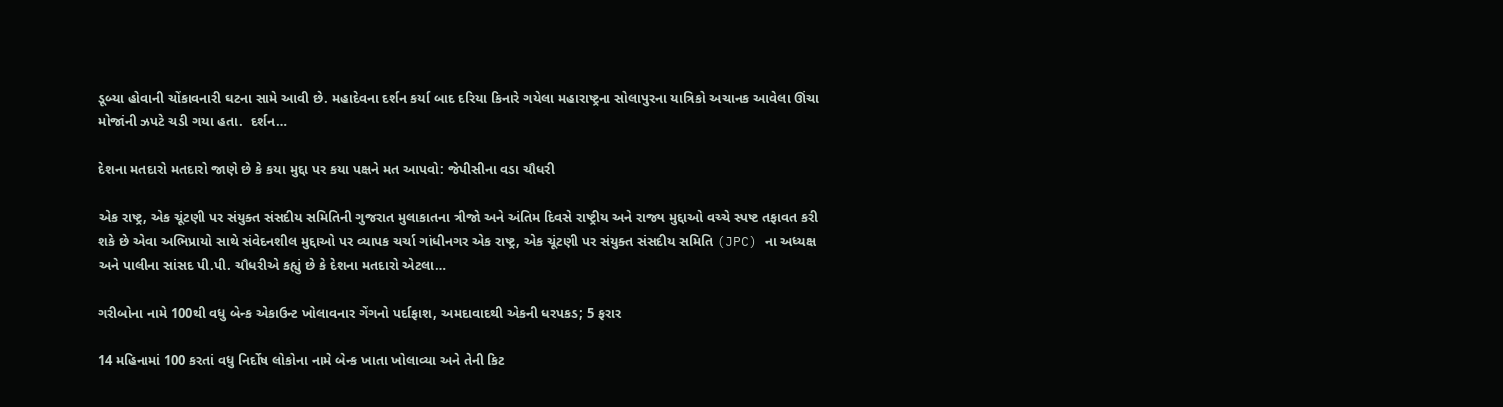ડૂબ્યા હોવાની ચોંકાવનારી ઘટના સામે આવી છે. મહાદેવના દર્શન કર્યા બાદ દરિયા કિનારે ગયેલા મહારાષ્ટ્રના સોલાપુરના યાત્રિકો અચાનક આવેલા ઊંચા મોજાંની ઝપટે ચડી ગયા હતા.  દર્શન…

દેશના મતદારો મતદારો જાણે છે કે કયા મુદ્દા પર કયા પક્ષને મત આપવો: જેપીસીના વડા ચૌધરી

એક રાષ્ટ્ર, એક ચૂંટણી પર સંયુક્ત સંસદીય સમિતિની ગુજરાત મુલાકાતના ત્રીજો અને અંતિમ દિવસે રાષ્ટ્રીય અને રાજ્ય મુદ્દાઓ વચ્ચે સ્પષ્ટ તફાવત કરી શકે છે એવા અભિપ્રાયો સાથે સંવેદનશીલ મુદ્દાઓ પર વ્યાપક ચર્ચા ગાંધીનગર એક રાષ્ટ્ર, એક ચૂંટણી પર સંયુક્ત સંસદીય સમિતિ (JPC) ના અધ્યક્ષ અને પાલીના સાંસદ પી.પી. ચૌધરીએ કહ્યું છે કે દેશના મતદારો એટલા…

ગરીબોના નામે 100થી વધુ બેન્ક એકાઉન્ટ ખોલાવનાર ગેંગનો પર્દાફાશ, અમદાવાદથી એકની ધરપકડ; 5 ફરાર

14 મહિનામાં 100 કરતાં વધુ નિર્દોષ લોકોના નામે બેન્ક ખાતા ખોલાવ્યા અને તેની કિટ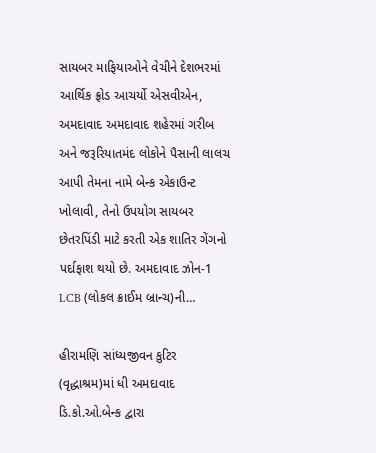સાયબર માફિયાઓને વેચીને દેશભરમાં આર્થિક ફ્રોડ આચર્યો એસવીએન, અમદાવાદ અમદાવાદ શહેરમાં ગરીબ અને જરૂરિયાતમંદ લોકોને પૈસાની લાલચ આપી તેમના નામે બેન્ક એકાઉન્ટ ખોલાવી, તેનો ઉપયોગ સાયબર છેતરપિંડી માટે કરતી એક શાતિર ગેંગનો પર્દાફાશ થયો છે. અમદાવાદ ઝોન-1 LCB (લોકલ ક્રાઈમ બ્રાન્ચ)ની…

હીરામણિ સાંધ્યજીવન કુટિર (વૃદ્ધાશ્રમ)માં ધી અમદાવાદ ડિ.કો.ઓ.બેન્ક દ્વારા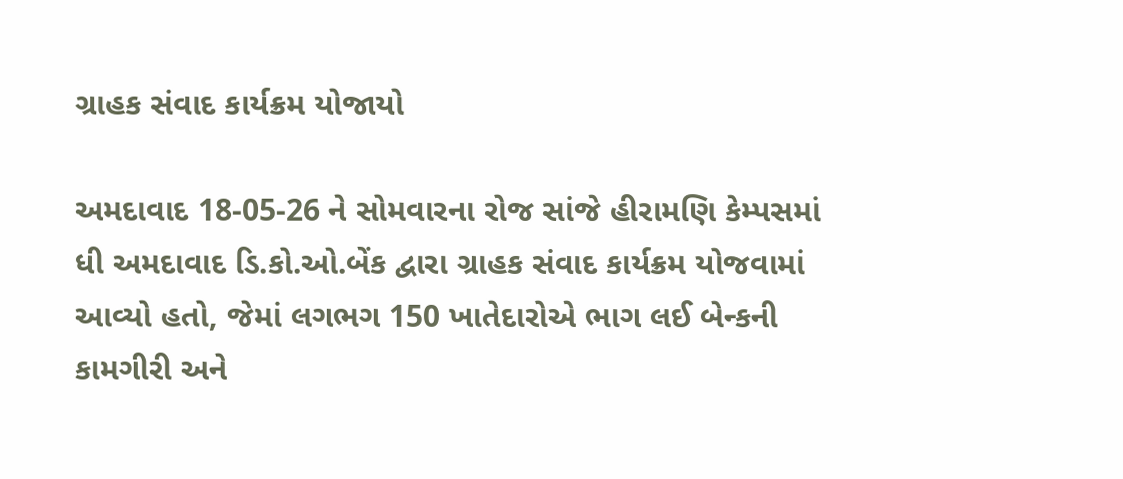ગ્રાહક સંવાદ કાર્યક્રમ યોજાયો

અમદાવાદ 18-05-26 ને સોમવારના રોજ સાંજે હીરામણિ કેમ્પસમાં ધી અમદાવાદ ડિ.કો.ઓ.બેંક દ્વારા ગ્રાહક સંવાદ કાર્યક્રમ યોજવામાં આવ્યો હતો, જેમાં લગભગ 150 ખાતેદારોએ ભાગ લઈ બેન્કની કામગીરી અને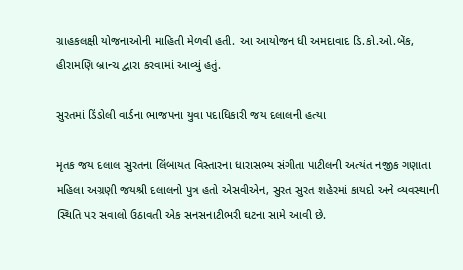ગ્રાહકલક્ષી યોજનાઓની માહિતી મેળવી હતી. આ આયોજન ધી અમદાવાદ ડિ.કો.ઓ.બેંક, હીરામણિ બ્રાન્ચ દ્વારા કરવામાં આવ્યું હતું.

સુરતમાં ડિંડોલી વાર્ડના ભાજપના યુવા પદાધિકારી જય દલાલની હત્યા

મૃતક જય દલાલ સુરતના લિંબાયત વિસ્તારના ધારાસભ્ય સંગીતા પાટીલની અત્યંત નજીક ગણાતા મહિલા અગ્રણી જયશ્રી દલાલનો પુત્ર હતો એસવીએન, સુરત સુરત શહેરમાં કાયદો અને વ્યવસ્થાની સ્થિતિ પર સવાલો ઉઠાવતી એક સનસનાટીભરી ઘટના સામે આવી છે.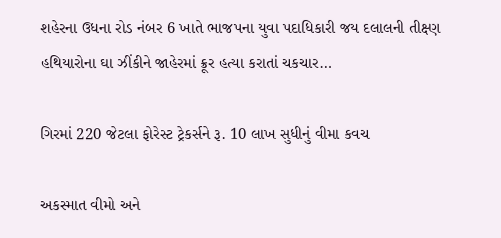શહેરના ઉધના રોડ નંબર 6 ખાતે ભાજપના યુવા પદાધિકારી જય દલાલની તીક્ષ્ણ હથિયારોના ઘા ઝીંકીને જાહેરમાં ક્રૂર હત્યા કરાતાં ચકચાર…

ગિરમાં 220 જેટલા ફોરેસ્ટ ટ્રેકર્સને રૂ. 10 લાખ સુધીનું વીમા કવચ

અકસ્માત વીમો અને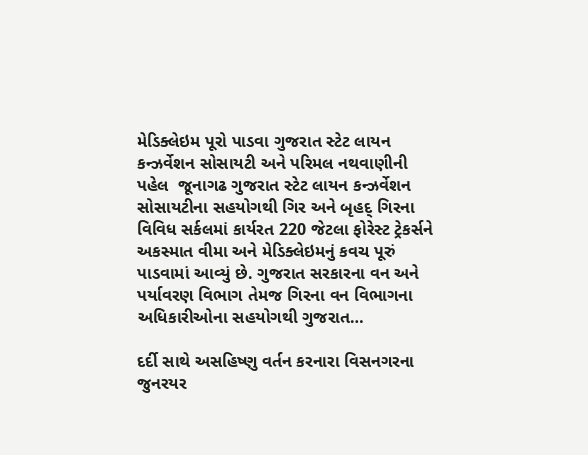મેડિક્લેઇમ પૂરો પાડવા ગુજરાત સ્ટેટ લાયન કન્ઝર્વેશન સોસાયટી અને પરિમલ નથવાણીની પહેલ  જૂનાગઢ ગુજરાત સ્ટેટ લાયન કન્ઝર્વેશન સોસાયટીના સહયોગથી ગિર અને બૃહદ્ ગિરના વિવિધ સર્કલમાં કાર્યરત 220 જેટલા ફોરેસ્ટ ટ્રેકર્સને અકસ્માત વીમા અને મેડિક્લેઇમનું કવચ પૂરું પાડવામાં આવ્યું છે. ગુજરાત સરકારના વન અને પર્યાવરણ વિભાગ તેમજ ગિરના વન વિભાગના અધિકારીઓના સહયોગથી ગુજરાત…

દર્દી સાથે અસહિષ્ણુ વર્તન કરનારા વિસનગરના જુનરયર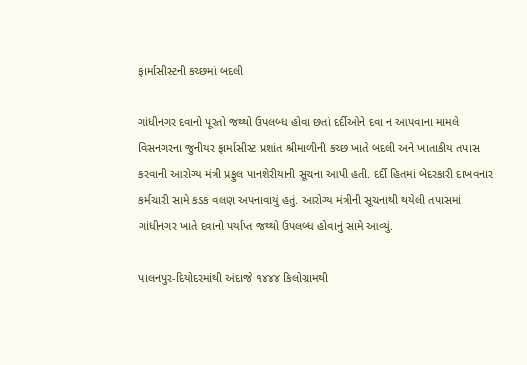ફાર્માસીસ્ટની કચ્છમાં બદલી

ગાંધીનગર દવાનો પૂરતો જથ્થો ઉપલબ્ધ હોવા છતાં દર્દીઓને દવા ન આપવાના મામલે વિસનગરના જુનીયર ફાર્માસીસ્ટ પ્રશાંત શ્રીમાળીની કચ્છ ખાતે બદલી અને ખાતાકીય તપાસ કરવાની આરોગ્ય મંત્રી પ્રફુલ પાનશેરીયાની સૂચના આપી હતી. દર્દી હિતમાં બેદરકારી દાખવનાર કર્મચારી સામે કડક વલણ અપનાવાયું હતું. આરોગ્ય મંત્રીની સૂચનાથી થયેલી તપાસમાં ગાંધીનગર ખાતે દવાનો પર્યાપ્ત જથ્થો ઉપલબ્ધ હોવાનું સામે આવ્યું.

પાલનપુર-દિયોદરમાંથી અંદાજે ૧૪૪૪ કિલોગ્રામથી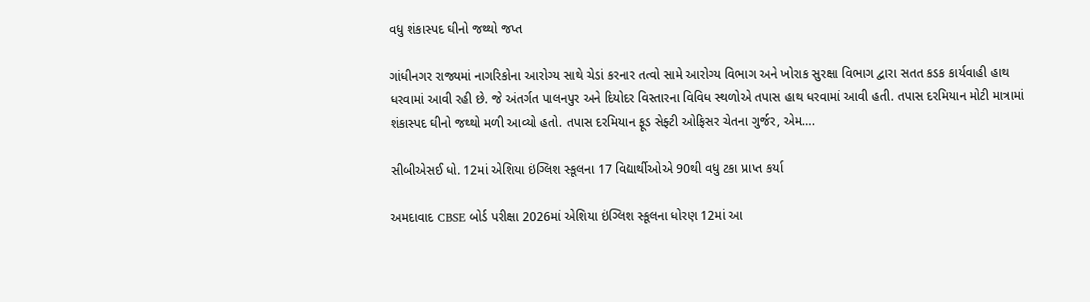વધુ શંકાસ્પદ ઘીનો જથ્થો જપ્ત

ગાંધીનગર રાજ્યમાં નાગરિકોના આરોગ્ય સાથે ચેડાં કરનાર તત્વો સામે આરોગ્ય વિભાગ અને ખોરાક સુરક્ષા વિભાગ દ્વારા સતત કડક કાર્યવાહી હાથ ધરવામાં આવી રહી છે. જે અંતર્ગત પાલનપુર અને દિયોદર વિસ્તારના વિવિધ સ્થળોએ તપાસ હાથ ધરવામાં આવી હતી. તપાસ દરમિયાન મોટી માત્રામાં શંકાસ્પદ ઘીનો જથ્થો મળી આવ્યો હતો. તપાસ દરમિયાન ફૂડ સેફ્ટી ઓફિસર ચેતના ગુર્જર, એમ….

સીબીએસઈ ધો. 12માં એશિયા ઇંગ્લિશ સ્કૂલના 17 વિદ્યાર્થીઓએ 90થી વધુ ટકા પ્રાપ્ત કર્યા

અમદાવાદ CBSE બોર્ડ પરીક્ષા 2026માં એશિયા ઇંગ્લિશ સ્કૂલના ધોરણ 12માં આ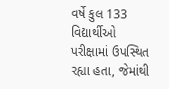વર્ષે કુલ 133 વિદ્યાર્થીઓ પરીક્ષામાં ઉપસ્થિત રહ્યા હતા, જેમાંથી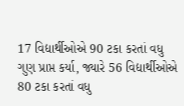17 વિદ્યાર્થીઓએ 90 ટકા કરતાં વધુ ગુણ પ્રાપ્ત કર્યા, જ્યારે 56 વિદ્યાર્થીઓએ 80 ટકા કરતાં વધુ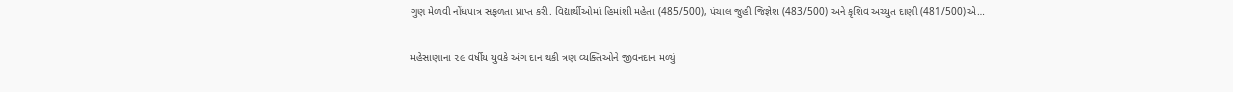ગુણ મેળવી નોંધપાત્ર સફળતા પ્રાપ્ત કરી. વિદ્યાર્થીઓમાં હિમાંશી મહેતા (485/500), પંચાલ જુહી જિજ્ઞેશ (483/500) અને કૃશિવ અચ્યુત દાણી (481/500)એ…

મહેસાણાના ૨૯ વર્ષીય યુવકે અંગ દાન થકી ત્રણ વ્યક્તિઓને જીવનદાન મળ્યું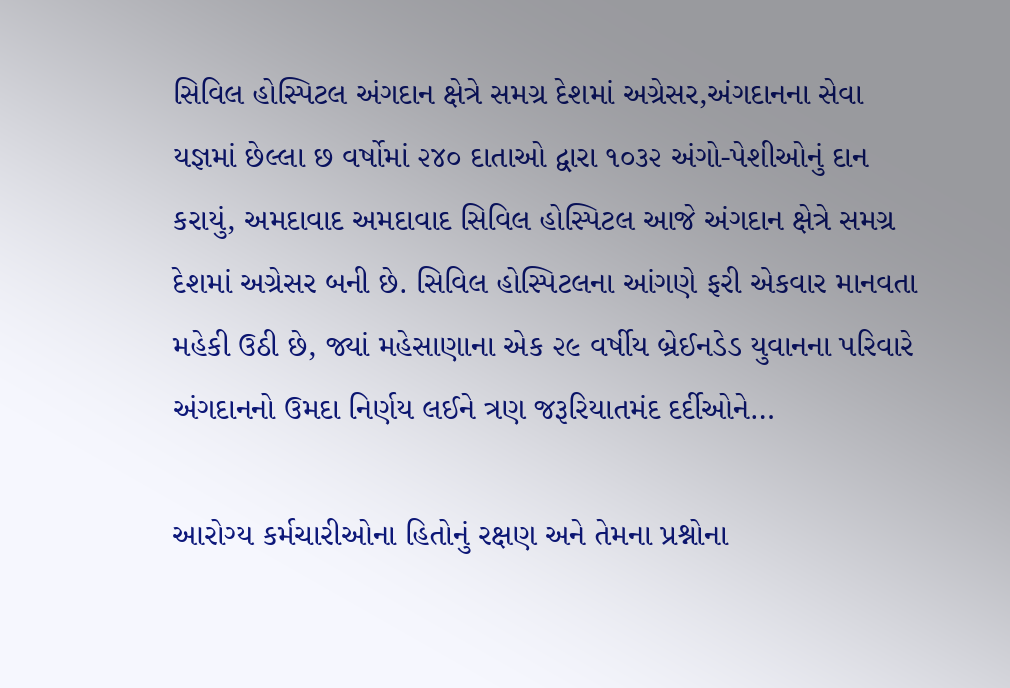સિવિલ હોસ્પિટલ અંગદાન ક્ષેત્રે સમગ્ર દેશમાં અગ્રેસર,અંગદાનના સેવા યજ્ઞમાં છેલ્લા છ વર્ષોમાં ૨૪૦ દાતાઓ દ્વારા ૧૦૩૨ અંગો-પેશીઓનું દાન કરાયું, અમદાવાદ અમદાવાદ સિવિલ હોસ્પિટલ આજે અંગદાન ક્ષેત્રે સમગ્ર દેશમાં અગ્રેસર બની છે. સિવિલ હોસ્પિટલના આંગણે ફરી એકવાર માનવતા મહેકી ઉઠી છે, જ્યાં મહેસાણાના એક ૨૯ વર્ષીય બ્રેઈનડેડ યુવાનના પરિવારે અંગદાનનો ઉમદા નિર્ણય લઈને ત્રણ જરૂરિયાતમંદ દર્દીઓને…

આરોગ્ય કર્મચારીઓના હિતોનું રક્ષણ અને તેમના પ્રશ્નોના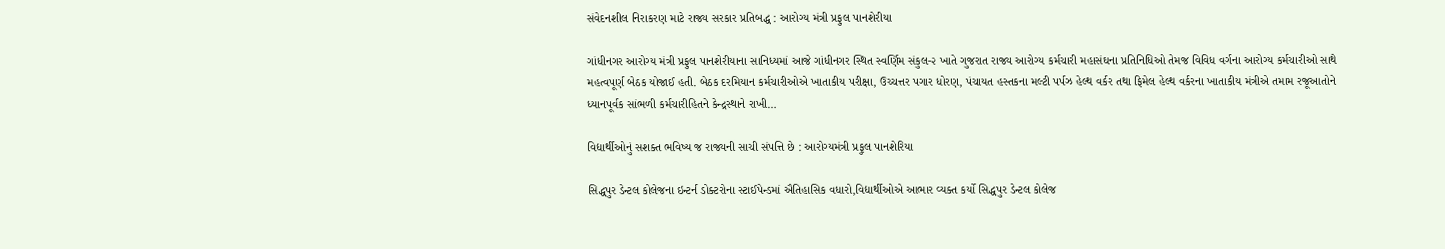સંવેદનશીલ નિરાકરણ માટે રાજ્ય સરકાર પ્રતિબદ્ધ : આરોગ્ય મંત્રી પ્રફુલ પાનશેરીયા

ગાંધીનગર આરોગ્ય મંત્રી પ્રફુલ પાનશેરીયાના સાનિધ્યમાં આજે ગાંધીનગર સ્થિત સ્વર્ણિમ સંકુલ-૨ ખાતે ગુજરાત રાજ્ય આરોગ્ય કર્મચારી મહાસંઘના પ્રતિનિધિઓ તેમજ વિવિધ વર્ગના આરોગ્ય કર્મચારીઓ સાથે મહત્વપૂર્ણ બેઠક યોજાઈ હતી. બેઠક દરમિયાન કર્મચારીઓએ ખાતાકીય પરીક્ષા, ઉચ્ચત્તર પગાર ધોરણ, પંચાયત હસ્તકના મલ્ટી પર્પઝ હેલ્થ વર્કર તથા ફિમેલ હેલ્થ વર્કરના ખાતાકીય મંત્રીએ તમામ રજૂઆતોને ધ્યાનપૂર્વક સાંભળી કર્મચારીહિતને કેન્દ્રસ્થાને રાખી…

વિદ્યાર્થીઓનું સશક્ત ભવિષ્ય જ રાજ્યની સાચી સંપત્તિ છે : આરોગ્યમંત્રી પ્રફુલ પાનશેરિયા

સિદ્ધપુર ડેન્ટલ કોલેજના ઇન્ટર્ન ડોક્ટરોના સ્ટાઈપેન્ડમાં ઐતિહાસિક વધારો,વિદ્યાર્થીઓએ આભાર વ્યક્ત કર્યો સિદ્ધપુર ડેન્ટલ કોલેજ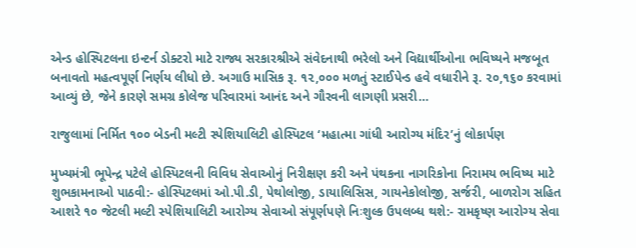એન્ડ હોસ્પિટલના ઇન્ટર્ન ડોક્ટરો માટે રાજ્ય સરકારશ્રીએ સંવેદનાથી ભરેલો અને વિદ્યાર્થીઓના ભવિષ્યને મજબૂત બનાવતો મહત્વપૂર્ણ નિર્ણય લીધો છે. અગાઉ માસિક રૂ. ૧૨,૦૦૦ મળતું સ્ટાઈપેન્ડ હવે વધારીને રૂ. ૨૦,૧૬૦ કરવામાં આવ્યું છે, જેને કારણે સમગ્ર કોલેજ પરિવારમાં આનંદ અને ગૌરવની લાગણી પ્રસરી…

રાજુલામાં નિર્મિત ૧૦૦ બેડની મલ્ટી સ્પેશિયાલિટી હોસ્પિટલ ‘મહાત્મા ગાંધી આરોગ્ય મંદિર’નું લોકાર્પણ

મુખ્યમંત્રી ભૂપેન્દ્ર પટેલે હોસ્પિટલની વિવિધ સેવાઓનું નિરીક્ષણ કરી અને પંથકના નાગરિકોના નિરામય ભવિષ્ય માટે શુભકામનાઓ પાઠવી:- હોસ્પિટલમાં ઓ.પી.ડી, પેથોલોજી, ડાયાલિસિસ, ગાયનેકોલોજી, સર્જરી, બાળરોગ સહિત આશરે ૧૦ જેટલી મલ્ટી સ્પેશિયાલિટી આરોગ્ય સેવાઓ સંપૂર્ણપણે નિઃશુલ્ક ઉપલબ્ધ થશે:- રામકૃષ્ણ આરોગ્ય સેવા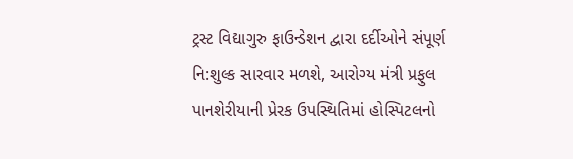ટ્રસ્ટ વિદ્યાગુરુ ફાઉન્ડેશન દ્વારા દર્દીઓને સંપૂર્ણ નિ:શુલ્ક સારવાર મળશે, આરોગ્ય મંત્રી પ્રફુલ પાનશેરીયાની પ્રેરક ઉપસ્થિતિમાં હોસ્પિટલનો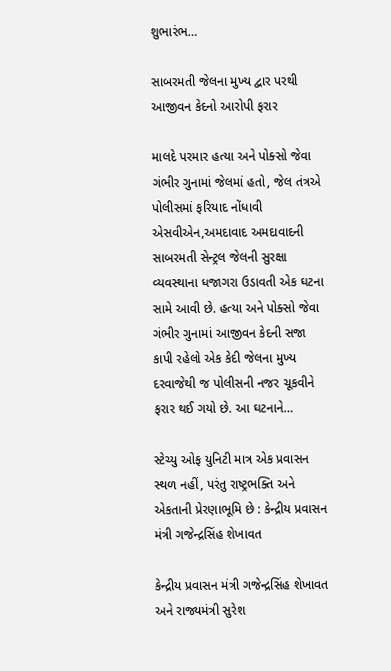શુભારંભ…

સાબરમતી જેલના મુખ્ય દ્વાર પરથી આજીવન કેદનો આરોપી ફરાર

માલદે પરમાર હત્યા અને પોક્સો જેવા ગંભીર ગુનામાં જેલમાં હતો, જેલ તંત્રએ પોલીસમાં ફરિયાદ નોંધાવી એસવીએન,અમદાવાદ અમદાવાદની સાબરમતી સેન્ટ્રલ જેલની સુરક્ષા વ્યવસ્થાના ધજાગરા ઉડાવતી એક ઘટના સામે આવી છે. હત્યા અને પોક્સો જેવા ગંભીર ગુનામાં આજીવન કેદની સજા કાપી રહેલો એક કેદી જેલના મુખ્ય દરવાજેથી જ પોલીસની નજર ચૂકવીને ફરાર થઈ ગયો છે. આ ઘટનાને…

સ્ટેચ્યુ ઓફ યુનિટી માત્ર એક પ્રવાસન સ્થળ નહીં, પરંતુ રાષ્ટ્રભક્તિ અને એકતાની પ્રેરણાભૂમિ છે : કેન્દ્રીય પ્રવાસન મંત્રી ગજેન્દ્રસિંહ શેખાવત

કેન્દ્રીય પ્રવાસન મંત્રી ગજેન્દ્રસિંહ શેખાવત અને રાજ્યમંત્રી સુરેશ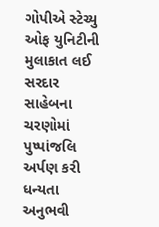ગોપીએ સ્ટેચ્યુ ઓફ યુનિટીની મુલાકાત લઈ સરદાર સાહેબના ચરણોમાં પુષ્પાંજલિ અર્પણ કરી ધન્યતા અનુભવી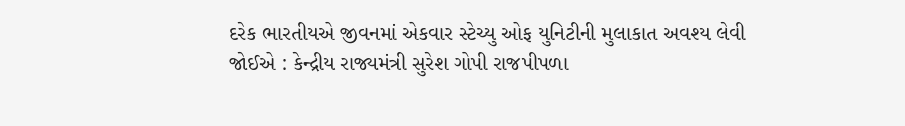દરેક ભારતીયએ જીવનમાં એકવાર સ્ટેચ્યુ ઓફ યુનિટીની મુલાકાત અવશ્ય લેવી જોઈએ : કેન્દ્રીય રાજ્યમંત્રી સુરેશ ગોપી રાજપીપળા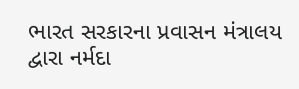ભારત સરકારના પ્રવાસન મંત્રાલય દ્વારા નર્મદા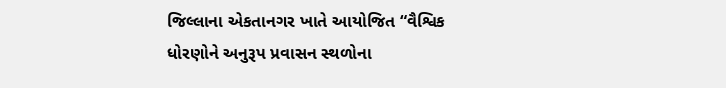જિલ્લાના એકતાનગર ખાતે આયોજિત “વૈશ્વિક ધોરણોને અનુરૂપ પ્રવાસન સ્થળોના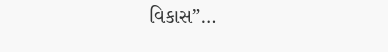વિકાસ”…